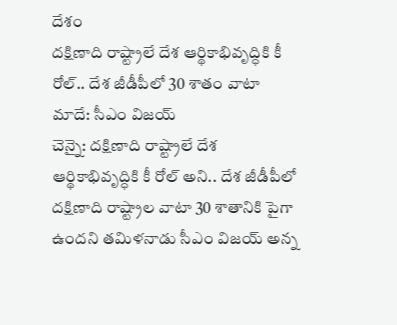దేశం
దక్షిణాది రాష్ట్రాలే దేశ ఆర్థికాభివృద్ధికి కీ రోల్.. దేశ జీడీపీలో 30 శాతం వాటా మాదే: సీఎం విజయ్
చెన్నై: దక్షిణాది రాష్ట్రాలే దేశ ఆర్థికాభివృద్ధికి కీ రోల్ అని.. దేశ జీడీపీలో దక్షిణాది రాష్ట్రాల వాటా 30 శాతానికి పైగా ఉందని తమిళనాడు సీఎం విజయ్ అన్న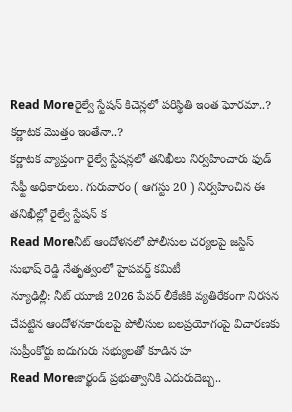Read Moreరైల్వే స్టేషన్ కిచెన్లలో పరిస్థితి ఇంత ఘోరమా..? కర్ణాటక మొత్తం ఇంతేనా..?
కర్ణాటక వ్యాప్తంగా రైల్వే స్టేషన్లలో తనిఖీలు నిర్వహించారు ఫుడ్ సేఫ్టీ అధికారులు. గురువారం ( ఆగస్టు 20 ) నిర్వహించిన ఈ తనిఖీల్లో రైల్వే స్టేషన్ క
Read Moreనీట్ ఆందోళనలో పోలీసుల చర్యలపై జస్టిస్ సుభాష్ రెడ్డి నేతృత్వంలో హైపవర్డ్ కమిటీ
న్యూఢిల్లీ: నీట్ యూజీ 2026 పేపర్ లీకేజీకి వ్యతిరేకంగా నిరసన చేపట్టిన ఆందోళనకారులపై పోలీసుల బలప్రయోగంపై విచారణకు సుప్రీంకోర్టు ఐదుగురు సభ్యులతో కూడిన హ
Read Moreజార్ఖండ్ ప్రభుత్వానికి ఎదురుదెబ్బ..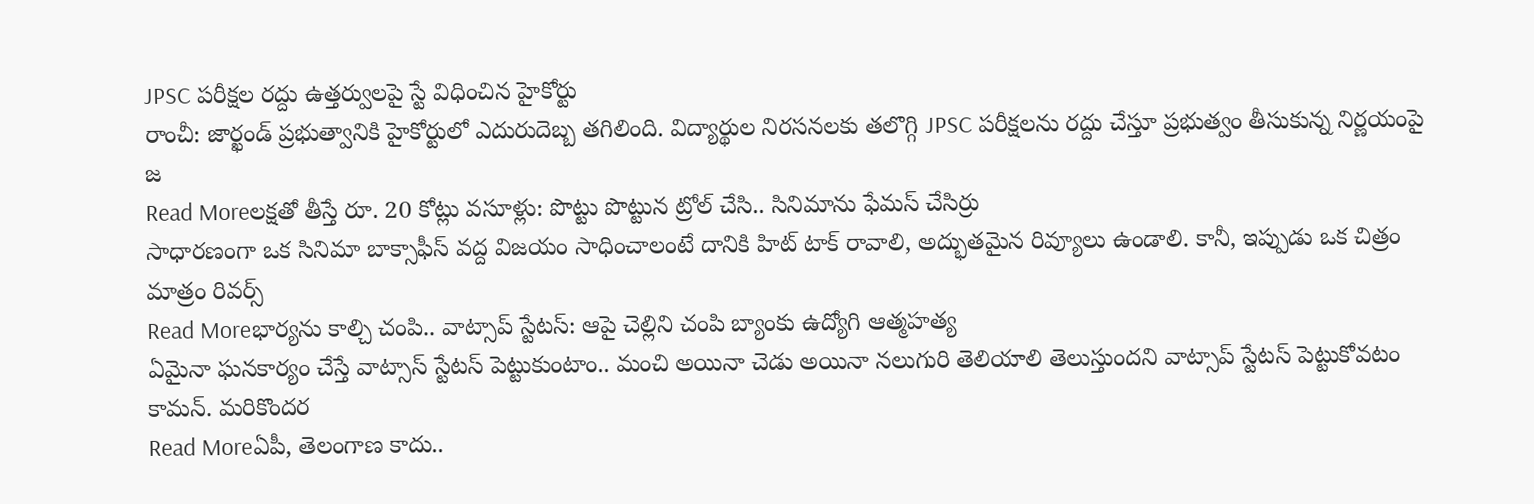JPSC పరీక్షల రద్దు ఉత్తర్వులపై స్టే విధించిన హైకోర్టు
రాంచీ: జార్ఖండ్ ప్రభుత్వానికి హైకోర్టులో ఎదురుదెబ్బ తగిలింది. విద్యార్థుల నిరసనలకు తలొగ్గి JPSC పరీక్షలను రద్దు చేస్తూ ప్రభుత్వం తీసుకున్న నిర్ణయంపై జ
Read Moreలక్షతో తీస్తే రూ. 20 కోట్లు వసూళ్లు: పొట్టు పొట్టున ట్రోల్ చేసి.. సినిమాను ఫేమస్ చేసిర్రు
సాధారణంగా ఒక సినిమా బాక్సాఫీస్ వద్ద విజయం సాధించాలంటే దానికి హిట్ టాక్ రావాలి, అద్భుతమైన రివ్యూలు ఉండాలి. కానీ, ఇప్పుడు ఒక చిత్రం మాత్రం రివర్స్
Read Moreభార్యను కాల్చి చంపి.. వాట్సాప్ స్టేటస్: ఆపై చెల్లిని చంపి బ్యాంకు ఉద్యోగి ఆత్మహత్య
ఏమైనా ఘనకార్యం చేస్తే వాట్సాస్ స్టేటస్ పెట్టుకుంటాం.. మంచి అయినా చెడు అయినా నలుగురి తెలియాలి తెలుస్తుందని వాట్సాప్ స్టేటస్ పెట్టుకోవటం కామన్. మరికొందర
Read Moreఏపీ, తెలంగాణ కాదు..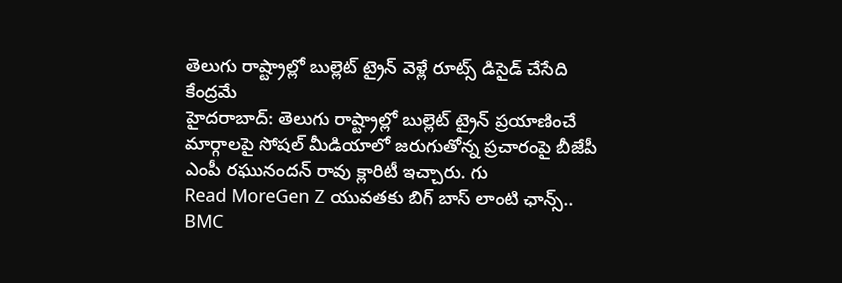తెలుగు రాష్ట్రాల్లో బుల్లెట్ ట్రైన్ వెళ్లే రూట్స్ డిసైడ్ చేసేది కేంద్రమే
హైదరాబాద్: తెలుగు రాష్ట్రాల్లో బుల్లెట్ ట్రైన్ ప్రయాణించే మార్గాలపై సోషల్ మీడియాలో జరుగుతోన్న ప్రచారంపై బీజేపీ ఎంపీ రఘునందన్ రావు క్లారిటీ ఇచ్చారు. గు
Read MoreGen Z యువతకు బిగ్ బాస్ లాంటి ఛాన్స్.. BMC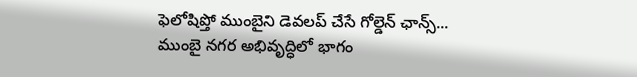ఫెలోషిప్తో ముంబైని డెవలప్ చేసే గోల్డెన్ ఛాన్స్...
ముంబై నగర అభివృద్ధిలో భాగం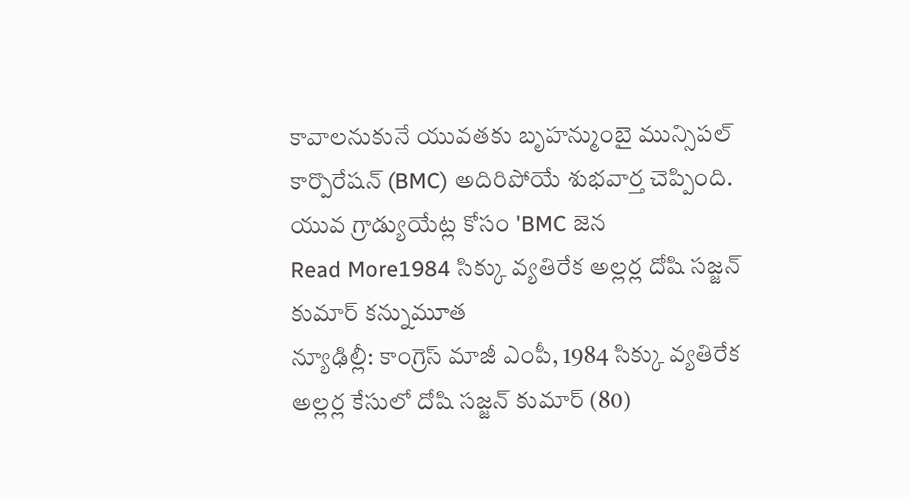కావాలనుకునే యువతకు బృహన్ముంబై మున్సిపల్ కార్పొరేషన్ (BMC) అదిరిపోయే శుభవార్త చెప్పింది. యువ గ్రాడ్యుయేట్ల కోసం 'BMC జెన
Read More1984 సిక్కు వ్యతిరేక అల్లర్ల దోషి సజ్జన్ కుమార్ కన్నుమూత
న్యూఢిల్లీ: కాంగ్రెస్ మాజీ ఎంపీ, 1984 సిక్కు వ్యతిరేక అల్లర్ల కేసులో దోషి సజ్జన్ కుమార్ (80)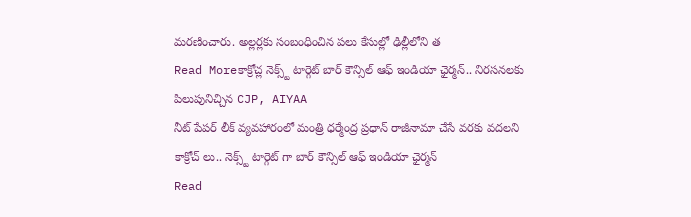మరణించారు. అల్లర్లకు సంబంధించిన పలు కేసుల్లో ఢిల్లీలోని త
Read Moreకాక్రోచ్ల నెక్స్ట్ టార్గెట్ బార్ కౌన్సిల్ ఆఫ్ ఇండియా ఛైర్మన్.. నిరసనలకు పిలుపునిచ్చిన CJP, AIYAA
నీట్ పేపర్ లీక్ వ్యవహారంలో మంత్రి ధర్మేంద్ర ప్రధాన్ రాజీనామా చేసే వరకు వదలని కాక్రోచ్ లు.. నెక్స్ట్ టార్గెట్ గా బార్ కౌన్సిల్ ఆఫ్ ఇండియా ఛైర్మన్
Read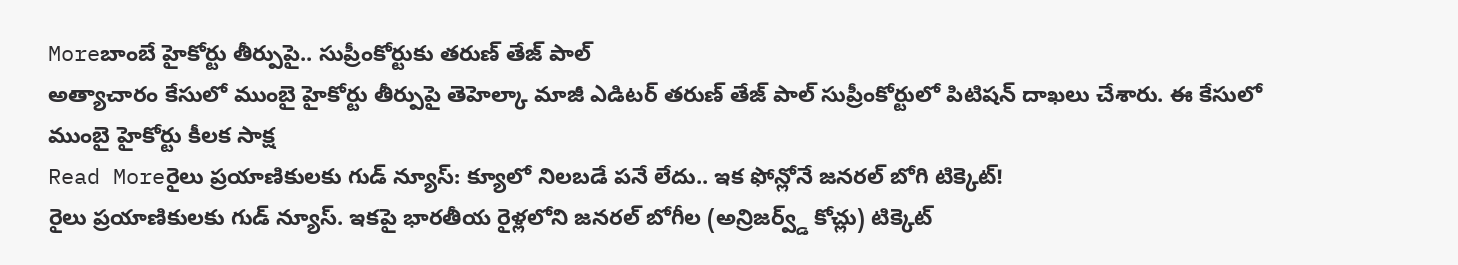Moreబాంబే హైకోర్టు తీర్పుపై.. సుప్రీంకోర్టుకు తరుణ్ తేజ్ పాల్
అత్యాచారం కేసులో ముంబై హైకోర్టు తీర్పుపై తెహెల్కా మాజీ ఎడిటర్ తరుణ్ తేజ్ పాల్ సుప్రీంకోర్టులో పిటిషన్ దాఖలు చేశారు. ఈ కేసులో ముంబై హైకోర్టు కీలక సాక్ష
Read Moreరైలు ప్రయాణికులకు గుడ్ న్యూస్: క్యూలో నిలబడే పనే లేదు.. ఇక ఫోన్లోనే జనరల్ బోగి టిక్కెట్!
రైలు ప్రయాణికులకు గుడ్ న్యూస్. ఇకపై భారతీయ రైళ్లలోని జనరల్ బోగీల (అన్రిజర్వ్డ్ కోచ్లు) టిక్కెట్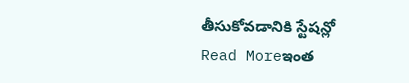తీసుకోవడానికి స్టేషన్లో
Read Moreఇంత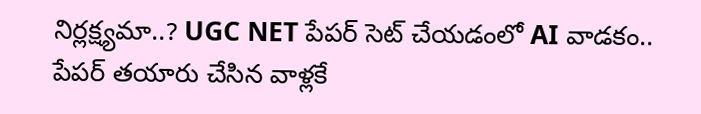నిర్లక్ష్యమా..? UGC NET పేపర్ సెట్ చేయడంలో AI వాడకం.. పేపర్ తయారు చేసిన వాళ్లకే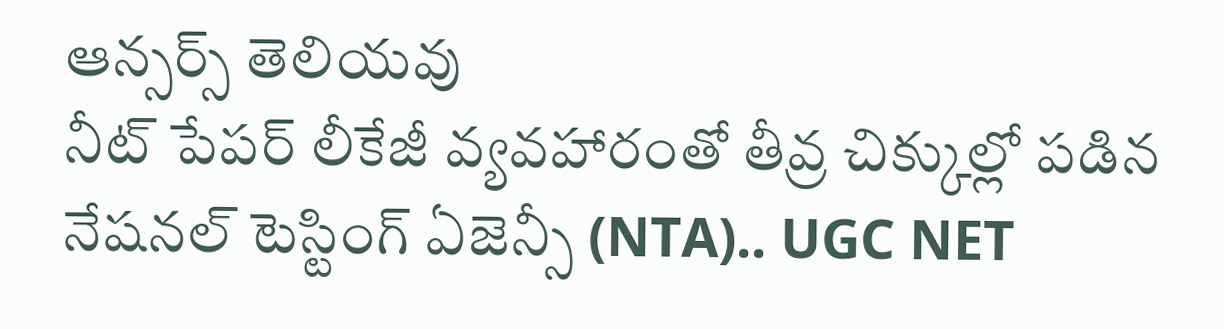ఆన్సర్స్ తెలియవు
నీట్ పేపర్ లీకేజీ వ్యవహారంతో తీవ్ర చిక్కుల్లో పడిన నేషనల్ టెస్టింగ్ ఏజెన్సీ (NTA).. UGC NET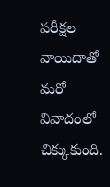పరీక్షల వాయిదాతో మరో వివాదంలో చిక్కుకుంది.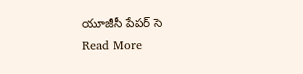యూజీసీ పేపర్ సె
Read More